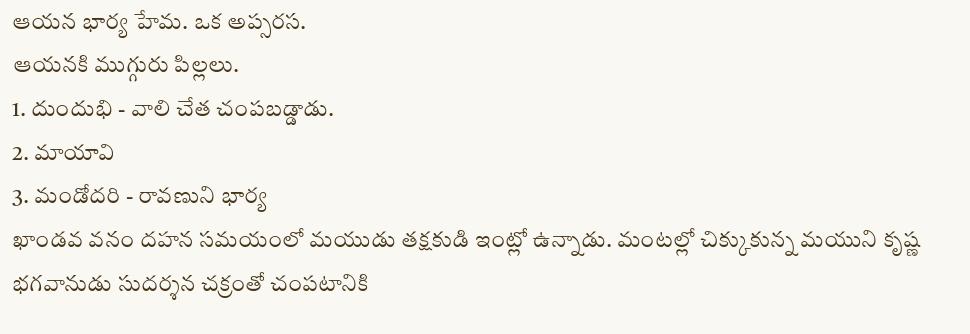ఆయన భార్య హేమ. ఒక అప్సరస.
ఆయనకి ముగ్గురు పిల్లలు.
1. దుందుభి - వాలి చేత చంపబడ్డాడు.
2. మాయావి
3. మండోదరి - రావణుని భార్య
ఖాండవ వనం దహన సమయంలో మయుడు తక్షకుడి ఇంట్లో ఉన్నాడు. మంటల్లో చిక్కుకున్న మయుని కృష్ణ భగవానుడు సుదర్శన చక్రంతో చంపటానికి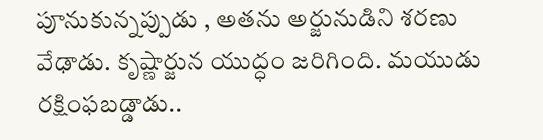పూనుకున్నప్పుడు , అతను అర్జునుడిని శరణు వేఢాడు. కృష్ణార్జున యుద్ధం జరిగింది. మయుడు రక్షింఫబడ్డాడు..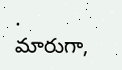.
మారుగా,